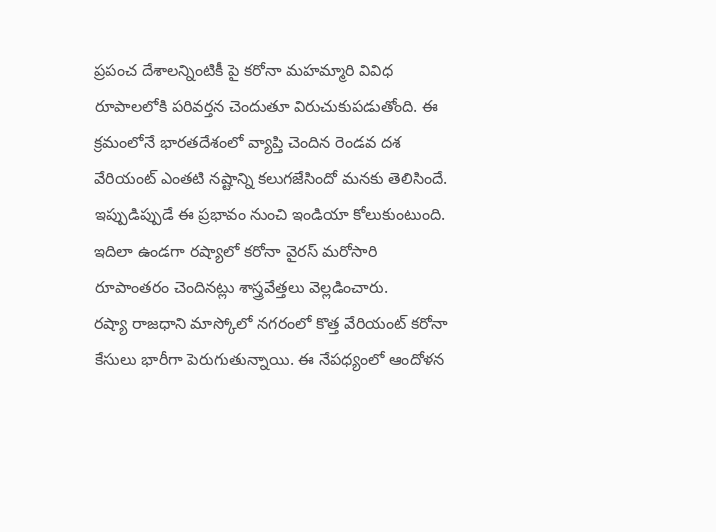ప్రపంచ దేశాలన్నింటికీ పై కరోనా మహమ్మారి వివిధ రూపాలలోకి పరివర్తన చెందుతూ విరుచుకుపడుతోంది. ఈ క్రమంలోనే భారతదేశంలో వ్యాప్తి చెందిన రెండవ దశ వేరియంట్ ఎంతటి నష్టాన్ని కలుగజేసిందో మనకు తెలిసిందే. ఇప్పుడిప్పుడే ఈ ప్రభావం నుంచి ఇండియా కోలుకుంటుంది. ఇదిలా ఉండగా రష్యాలో కరోనా వైరస్ మరోసారి రూపాంతరం చెందినట్లు శాస్త్రవేత్తలు వెల్లడించారు.
రష్యా రాజధాని మాస్కోలో నగరంలో కొత్త వేరియంట్ కరోనా కేసులు భారీగా పెరుగుతున్నాయి. ఈ నేపధ్యంలో ఆందోళన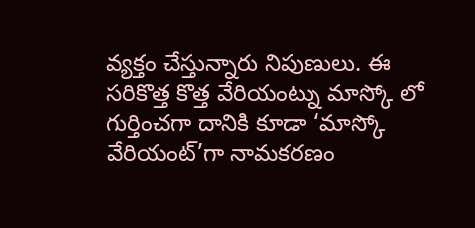వ్యక్తం చేస్తున్నారు నిపుణులు. ఈ సరికొత్త కొత్త వేరియంట్ను మాస్కో లో గుర్తించగా దానికి కూడా ‘మాస్కో వేరియంట్’గా నామకరణం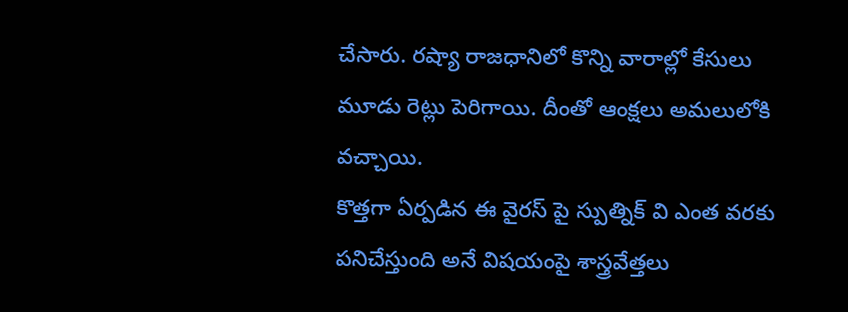చేసారు. రష్యా రాజధానిలో కొన్ని వారాల్లో కేసులు మూడు రెట్లు పెరిగాయి. దీంతో ఆంక్షలు అమలులోకి వచ్చాయి.
కొత్తగా ఏర్పడిన ఈ వైరస్ పై స్పుత్నిక్ వి ఎంత వరకు పనిచేస్తుంది అనే విషయంపై శాస్త్రవేత్తలు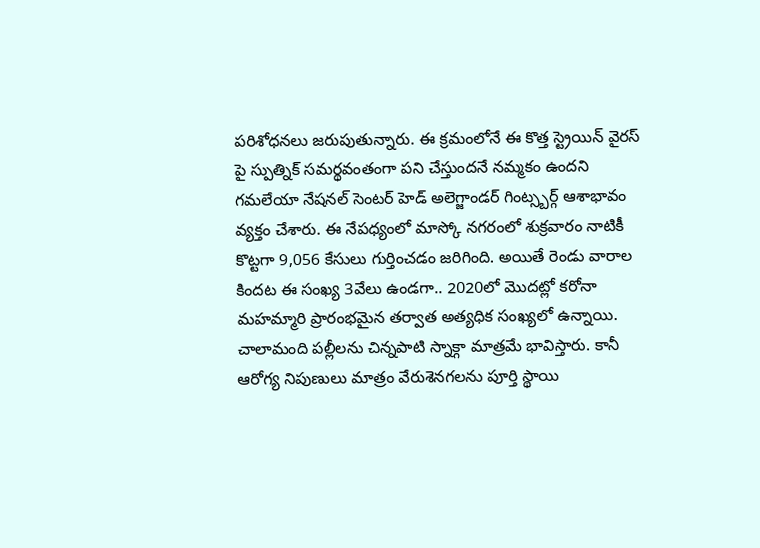పరిశోధనలు జరుపుతున్నారు. ఈ క్రమంలోనే ఈ కొత్త స్ట్రెయిన్ వైరస్ పై స్పుత్నిక్ సమర్థవంతంగా పని చేస్తుందనే నమ్మకం ఉందని గమలేయా నేషనల్ సెంటర్ హెడ్ అలెగ్జాండర్ గింట్స్బర్గ్ ఆశాభావం వ్యక్తం చేశారు. ఈ నేపధ్యంలో మాస్కో నగరంలో శుక్రవారం నాటికీ కొట్టగా 9,056 కేసులు గుర్తించడం జరిగింది. అయితే రెండు వారాల కిందట ఈ సంఖ్య 3వేలు ఉండగా.. 2020లో మొదట్లో కరోనా మహమ్మారి ప్రారంభమైన తర్వాత అత్యధిక సంఖ్యలో ఉన్నాయి.
చాలామంది పల్లీలను చిన్నపాటి స్నాక్గా మాత్రమే భావిస్తారు. కానీ ఆరోగ్య నిపుణులు మాత్రం వేరుశెనగలను పూర్తి స్థాయి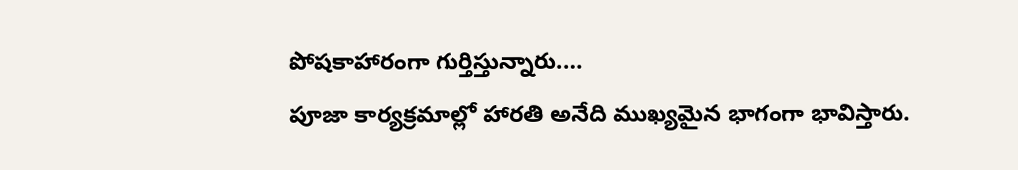పోషకాహారంగా గుర్తిస్తున్నారు.…
పూజా కార్యక్రమాల్లో హారతి అనేది ముఖ్యమైన భాగంగా భావిస్తారు.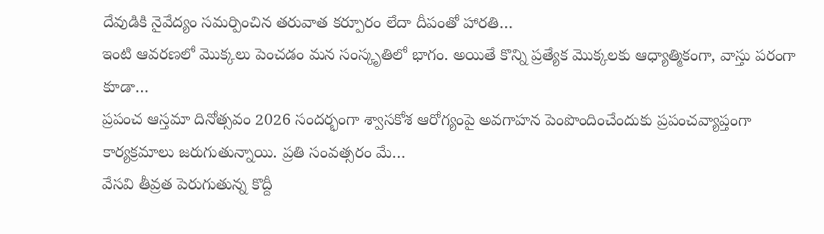దేవుడికి నైవేద్యం సమర్పించిన తరువాత కర్పూరం లేదా దీపంతో హారతి…
ఇంటి ఆవరణలో మొక్కలు పెంచడం మన సంస్కృతిలో భాగం. అయితే కొన్ని ప్రత్యేక మొక్కలకు ఆధ్యాత్మికంగా, వాస్తు పరంగా కూడా…
ప్రపంచ ఆస్తమా దినోత్సవం 2026 సందర్భంగా శ్వాసకోశ ఆరోగ్యంపై అవగాహన పెంపొందించేందుకు ప్రపంచవ్యాప్తంగా కార్యక్రమాలు జరుగుతున్నాయి. ప్రతి సంవత్సరం మే…
వేసవి తీవ్రత పెరుగుతున్న కొద్దీ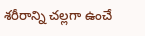శరీరాన్ని చల్లగా ఉంచే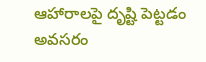ఆహారాలపై దృష్టి పెట్టడం అవసరం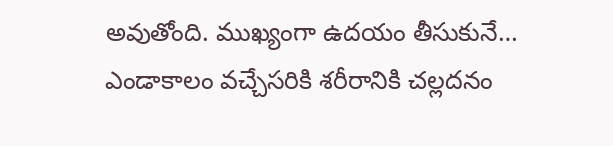అవుతోంది. ముఖ్యంగా ఉదయం తీసుకునే…
ఎండాకాలం వచ్చేసరికి శరీరానికి చల్లదనం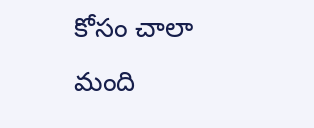కోసం చాలా మంది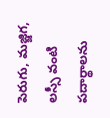పెరుగు, మజ్జిగ, లస్సీ వంటి పదార్థాలను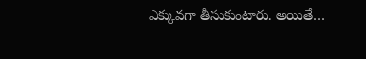ఎక్కువగా తీసుకుంటారు. అయితే…